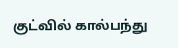குட்வில் கால்பந்து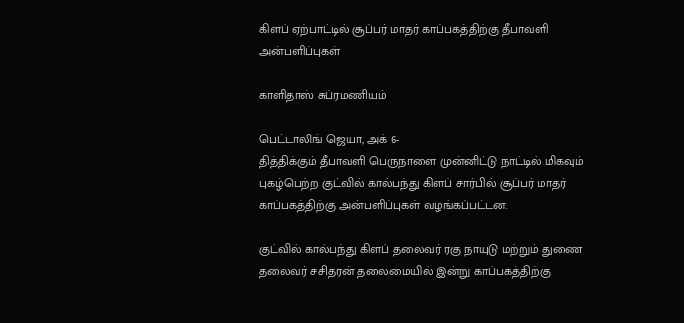கிளப் ஏற்பாட்டில் சூப்பர் மாதர் காப்பகத்திற்கு தீபாவளி அன்பளிப்புகள்

காளிதாஸ் சுப்ரமணியம்

பெட்டாலிங் ஜெயா, அக் 6-
தித்திக்கும் தீபாவளி பெருநாளை முன்னிட்டு நாட்டில் மிகவும் புகழ்பெற்ற குட்வில் கால்பந்து கிளப் சார்பில் சூப்பர் மாதர் காப்பகத்திற்கு அன்பளிப்புகள் வழங்கப்பட்டன.

குட்வில் கால்பந்து கிளப் தலைவர் ரகு நாயுடு மற்றும் துணை தலைவர் சசிதரன் தலைமையில் இன்று காப்பகத்திற்கு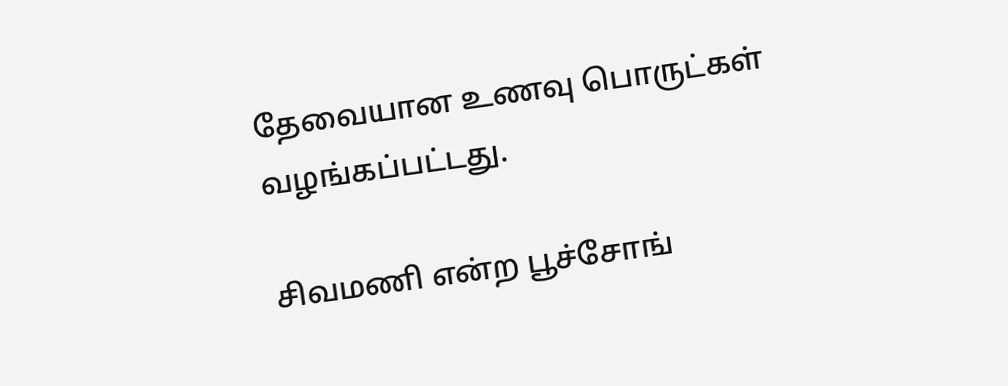தேவையான உணவு பொருட்கள் வழங்கப்பட்டது.

சிவமணி என்ற பூச்சோங்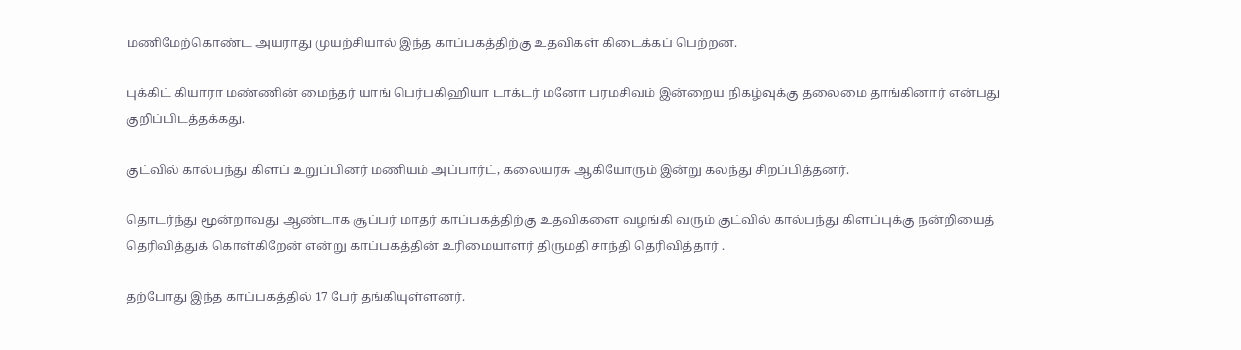மணிமேற்கொண்ட அயராது முயற்சியால் இந்த காப்பகத்திற்கு உதவிகள் கிடைக்கப் பெற்றன.

புக்கிட் கியாரா மண்ணின் மைந்தர் யாங் பெர்பகிஹியா டாக்டர் மனோ பரமசிவம் இன்றைய நிகழ்வுக்கு தலைமை தாங்கினார் என்பது குறிப்பிடத்தக்கது.

குட்வில் கால்பந்து கிளப் உறுப்பினர் மணியம் அப்பார்ட், கலையரசு ஆகியோரும் இன்று கலந்து சிறப்பித்தனர்.

தொடர்ந்து மூன்றாவது ஆண்டாக சூப்பர் மாதர் காப்பகத்திற்கு உதவிகளை வழங்கி வரும் குட்வில் கால்பந்து கிளப்புக்கு நன்றியைத் தெரிவித்துக் கொள்கிறேன் என்று காப்பகத்தின் உரிமையாளர் திருமதி சாந்தி தெரிவித்தார் .

தற்போது இந்த காப்பகத்தில் 17 பேர் தங்கியுள்ளனர்.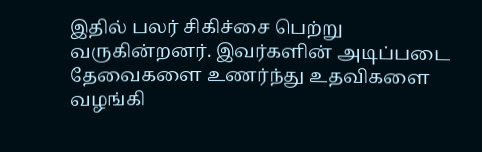இதில் பலர் சிகிச்சை பெற்று வருகின்றனர். இவர்களின் அடிப்படை தேவைகளை உணர்ந்து உதவிகளை வழங்கி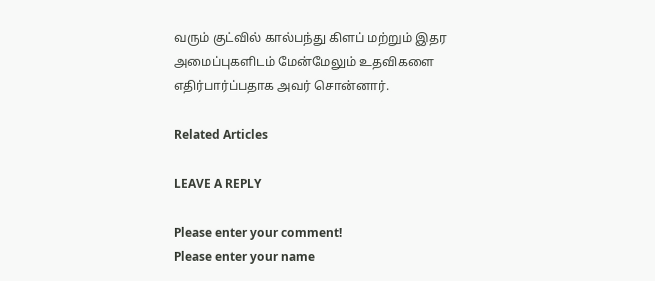வரும் குட்வில் கால்பந்து கிளப் மற்றும் இதர அமைப்புகளிடம் மேன்மேலும் உதவிகளை எதிர்பார்ப்பதாக அவர் சொன்னார்.

Related Articles

LEAVE A REPLY

Please enter your comment!
Please enter your name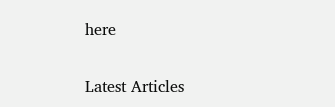here

Latest Articles